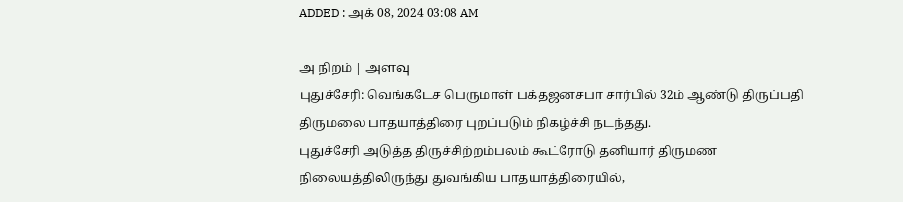ADDED : அக் 08, 2024 03:08 AM

அ நிறம் | அளவு
புதுச்சேரி: வெங்கடேச பெருமாள் பக்தஜனசபா சார்பில் 32ம் ஆண்டு திருப்பதி திருமலை பாதயாத்திரை புறப்படும் நிகழ்ச்சி நடந்தது.
புதுச்சேரி அடுத்த திருச்சிற்றம்பலம் கூட்ரோடு தனியார் திருமண நிலையத்திலிருந்து துவங்கிய பாதயாத்திரையில்,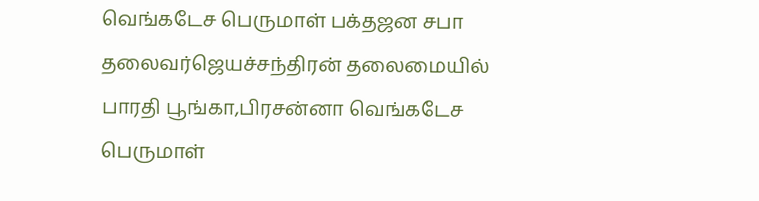வெங்கடேச பெருமாள் பக்தஜன சபா தலைவர்ஜெயச்சந்திரன் தலைமையில் பாரதி பூங்கா,பிரசன்னா வெங்கடேச பெருமாள்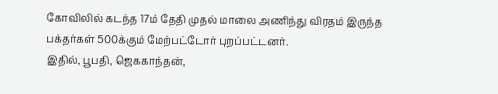கோவிலில் கடந்த 17ம் தேதி முதல் மாலை அணிந்து விரதம் இருந்த பக்தர்கள் 500க்கும் மேற்பட்டோர் புறப்பட்டனர்.
இதில், பூபதி, ஜெககாந்தன்,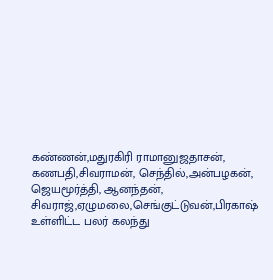கண்ணன்,மதுரகிரி ராமானுஜதாசன், கணபதி,சிவராமன், செந்தில்,அன்பழகன், ஜெயமூர்த்தி, ஆனந்தன், சிவராஜ்,ஏழுமலை,செங்குட்டுவன்,பிரகாஷ் உள்ளிட்ட பலர் கலந்து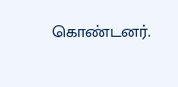கொண்டனர்.